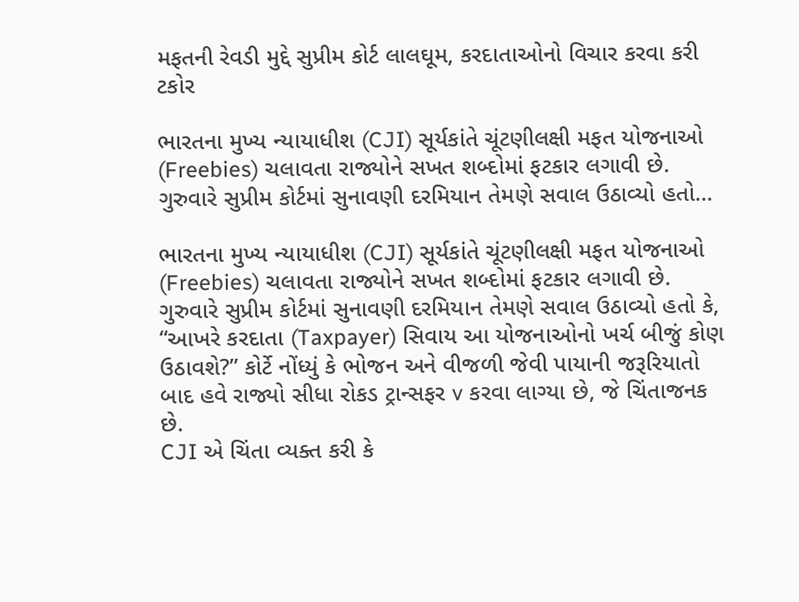મફતની રેવડી મુદ્દે સુપ્રીમ કોર્ટ લાલઘૂમ, કરદાતાઓનો વિચાર કરવા કરી ટકોર

ભારતના મુખ્ય ન્યાયાધીશ (CJI) સૂર્યકાંતે ચૂંટણીલક્ષી મફત યોજનાઓ (Freebies) ચલાવતા રાજ્યોને સખત શબ્દોમાં ફટકાર લગાવી છે. ગુરુવારે સુપ્રીમ કોર્ટમાં સુનાવણી દરમિયાન તેમણે સવાલ ઉઠાવ્યો હતો…

ભારતના મુખ્ય ન્યાયાધીશ (CJI) સૂર્યકાંતે ચૂંટણીલક્ષી મફત યોજનાઓ (Freebies) ચલાવતા રાજ્યોને સખત શબ્દોમાં ફટકાર લગાવી છે. ગુરુવારે સુપ્રીમ કોર્ટમાં સુનાવણી દરમિયાન તેમણે સવાલ ઉઠાવ્યો હતો કે, “આખરે કરદાતા (Taxpayer) સિવાય આ યોજનાઓનો ખર્ચ બીજું કોણ ઉઠાવશે?” કોર્ટે નોંધ્યું કે ભોજન અને વીજળી જેવી પાયાની જરૂરિયાતો બાદ હવે રાજ્યો સીધા રોકડ ટ્રાન્સફર v કરવા લાગ્યા છે, જે ચિંતાજનક છે.
CJI એ ચિંતા વ્યક્ત કરી કે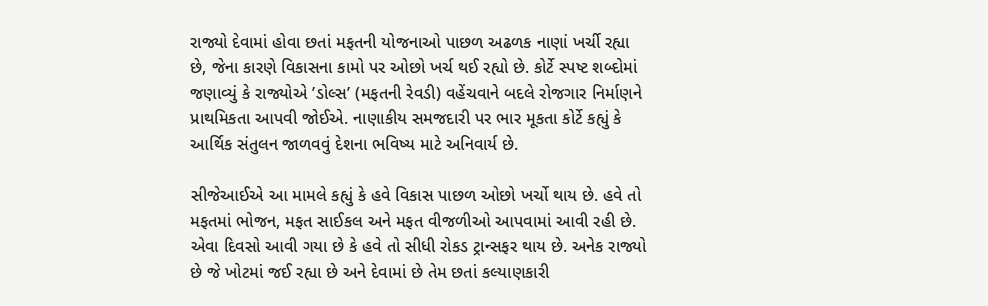રાજ્યો દેવામાં હોવા છતાં મફતની યોજનાઓ પાછળ અઢળક નાણાં ખર્ચી રહ્યા છે, જેના કારણે વિકાસના કામો પર ઓછો ખર્ચ થઈ રહ્યો છે. કોર્ટે સ્પષ્ટ શબ્દોમાં જણાવ્યું કે રાજ્યોએ ’ડોલ્સ’ (મફતની રેવડી) વહેંચવાને બદલે રોજગાર નિર્માણને પ્રાથમિકતા આપવી જોઈએ. નાણાકીય સમજદારી પર ભાર મૂકતા કોર્ટે કહ્યું કે આર્થિક સંતુલન જાળવવું દેશના ભવિષ્ય માટે અનિવાર્ય છે.

સીજેઆઈએ આ મામલે કહ્યું કે હવે વિકાસ પાછળ ઓછો ખર્ચો થાય છે. હવે તો મફતમાં ભોજન, મફત સાઈકલ અને મફત વીજળીઓ આપવામાં આવી રહી છે. એવા દિવસો આવી ગયા છે કે હવે તો સીધી રોકડ ટ્રાન્સફર થાય છે. અનેક રાજ્યો છે જે ખોટમાં જઈ રહ્યા છે અને દેવામાં છે તેમ છતાં કલ્યાણકારી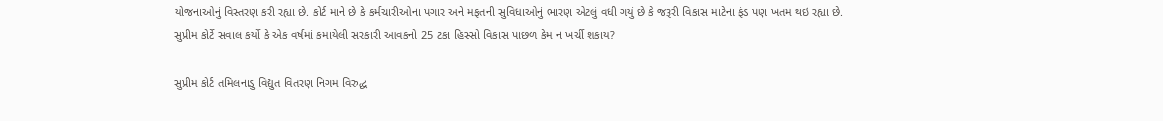યોજનાઓનું વિસ્તરણ કરી રહ્યા છે. કોર્ટ માને છે કે કર્મચારીઓના પગાર અને મફતની સુવિધાઓનું ભારણ એટલું વધી ગયું છે કે જરૂરી વિકાસ માટેના ફંડ પણ ખતમ થઇ રહ્યા છે. સુપ્રીમ કોર્ટે સવાલ કર્યો કે એક વર્ષમાં કમાયેલી સરકારી આવકનો 25 ટકા હિસ્સો વિકાસ પાછળ કેમ ન ખર્ચી શકાય?

સુપ્રીમ કોર્ટ તમિલનાડુ વિદ્યુત વિતરણ નિગમ વિરુદ્ધ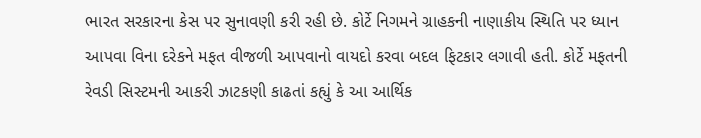ભારત સરકારના કેસ પર સુનાવણી કરી રહી છે. કોર્ટે નિગમને ગ્રાહકની નાણાકીય સ્થિતિ પર ધ્યાન આપવા વિના દરેકને મફત વીજળી આપવાનો વાયદો કરવા બદલ ફિટકાર લગાવી હતી. કોર્ટે મફતની રેવડી સિસ્ટમની આકરી ઝાટકણી કાઢતાં કહ્યું કે આ આર્થિક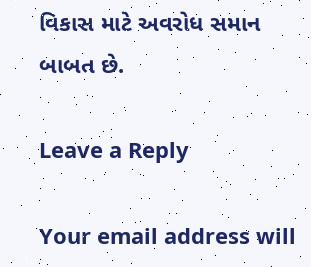વિકાસ માટે અવરોધ સમાન બાબત છે.

Leave a Reply

Your email address will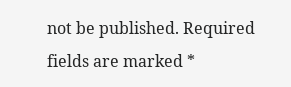not be published. Required fields are marked *